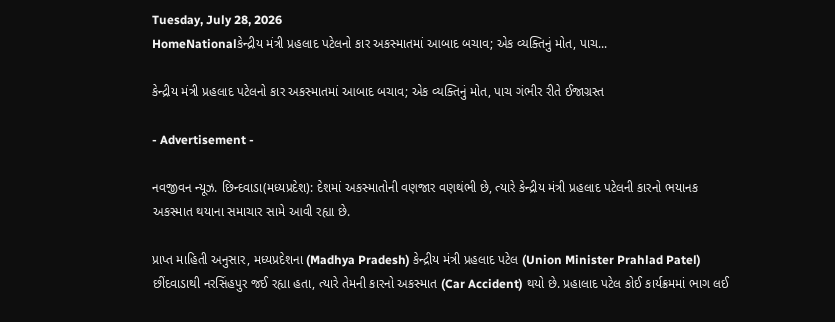Tuesday, July 28, 2026
HomeNationalકેન્દ્રીય મંત્રી પ્રહલાદ પટેલનો કાર અકસ્માતમાં આબાદ બચાવ; એક વ્યક્તિનું મોત, પાચ...

કેન્દ્રીય મંત્રી પ્રહલાદ પટેલનો કાર અકસ્માતમાં આબાદ બચાવ; એક વ્યક્તિનું મોત, પાચ ગંભીર રીતે ઈજાગ્રસ્ત

- Advertisement -

નવજીવન ન્યૂઝ. છિન્દવાડા(મધ્યપ્રદેશ): દેશમાં અકસ્માતોની વણજાર વણથંભી છે, ત્યારે કેન્દ્રીય મંત્રી પ્રહલાદ પટેલની કારનો ભયાનક અકસ્માત થયાના સમાચાર સામે આવી રહ્યા છે.

પ્રાપ્ત માહિતી અનુસાર, મધ્યપ્રદેશના (Madhya Pradesh) કેન્દ્રીય મંત્રી પ્રહલાદ પટેલ (Union Minister Prahlad Patel) છીંદવાડાથી નરસિંહપુર જઈ રહ્યા હતા, ત્યારે તેમની કારનો અકસ્માત (Car Accident) થયો છે. પ્રહાલાદ પટેલ કોઈ કાર્યક્રમમાં ભાગ લઈ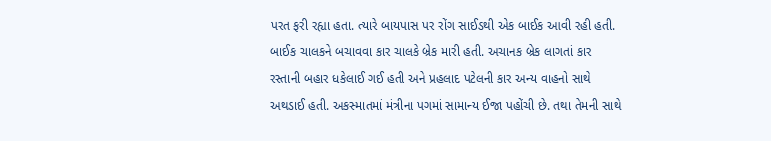પરત ફરી રહ્યા હતા. ત્યારે બાયપાસ પર રોંગ સાઈડથી એક બાઈક આવી રહી હતી. બાઈક ચાલકને બચાવવા કાર ચાલકે બ્રેક મારી હતી. અચાનક બ્રેક લાગતાં કાર રસ્તાની બહાર ધકેલાઈ ગઈ હતી અને પ્રહલાદ પટેલની કાર અન્ય વાહનો સાથે અથડાઈ હતી. અકસ્માતમાં મંત્રીના પગમાં સામાન્ય ઈજા પહોંચી છે. તથા તેમની સાથે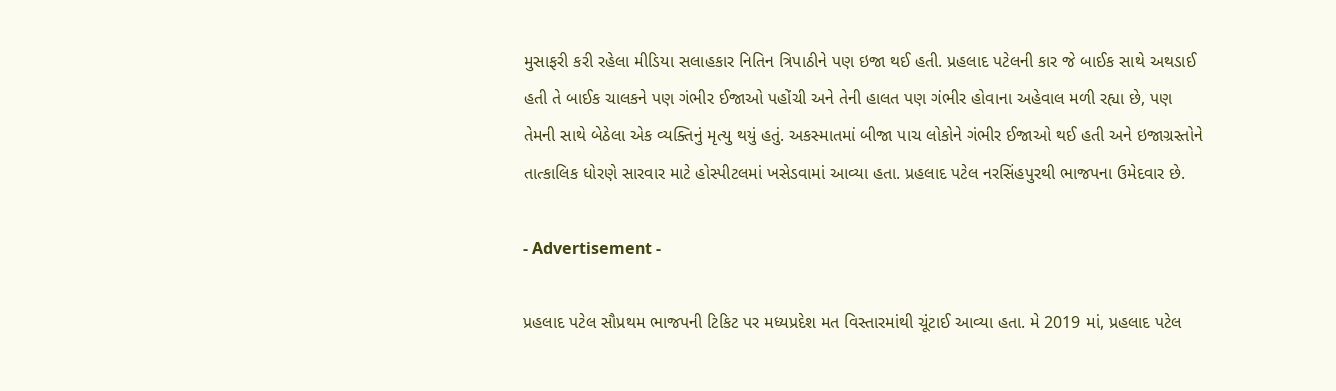મુસાફરી કરી રહેલા મીડિયા સલાહકાર નિતિન ત્રિપાઠીને પણ ઇજા થઈ હતી. પ્રહલાદ પટેલની કાર જે બાઈક સાથે અથડાઈ હતી તે બાઈક ચાલકને પણ ગંભીર ઈજાઓ પહોંચી અને તેની હાલત પણ ગંભીર હોવાના અહેવાલ મળી રહ્યા છે, પણ તેમની સાથે બેઠેલા એક વ્યક્તિનું મૃત્યુ થયું હતું. અકસ્માતમાં બીજા પાચ લોકોને ગંભીર ઈજાઓ થઈ હતી અને ઇજાગ્રસ્તોને તાત્કાલિક ધોરણે સારવાર માટે હોસ્પીટલમાં ખસેડવામાં આવ્યા હતા. પ્રહલાદ પટેલ નરસિંહપુરથી ભાજપના ઉમેદવાર છે.

- Advertisement -

પ્રહલાદ પટેલ સૌપ્રથમ ભાજપની ટિકિટ પર મધ્યપ્રદેશ મત વિસ્તારમાંથી ચૂંટાઈ આવ્યા હતા. મે 2019 માં, પ્રહલાદ પટેલ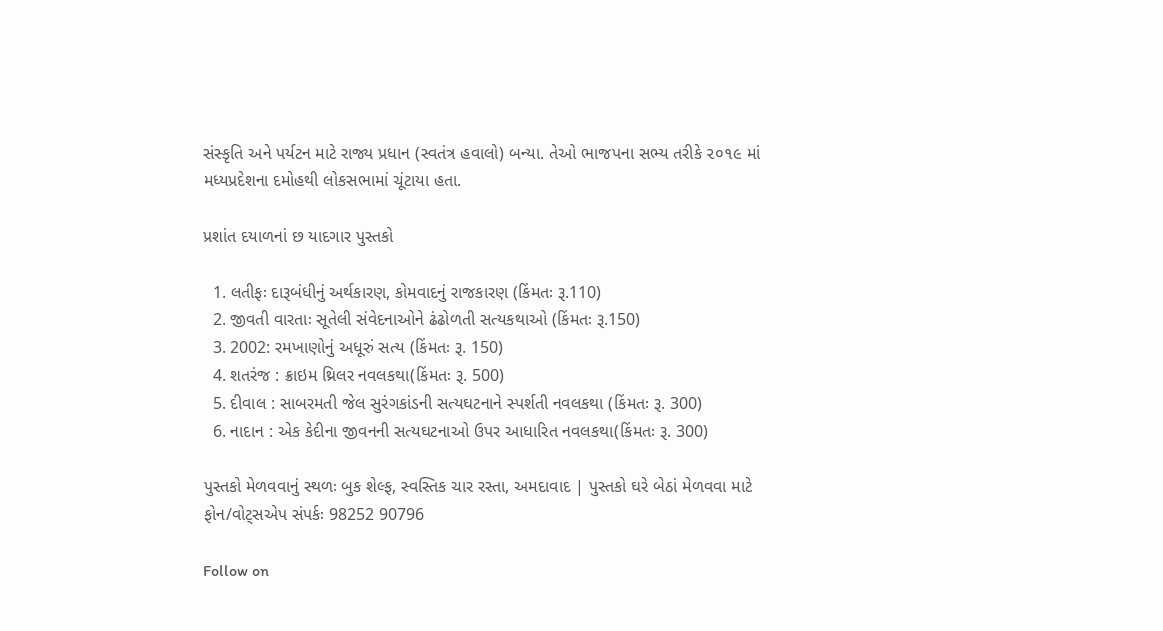સંસ્કૃતિ અને પર્યટન માટે રાજ્ય પ્રધાન (સ્વતંત્ર હવાલો) બન્યા. તેઓ ભાજપના સભ્ય તરીકે ૨૦૧૯ માં મધ્યપ્રદેશના દમોહથી લોકસભામાં ચૂંટાયા હતા.

પ્રશાંત દયાળનાં છ યાદગાર પુસ્તકો

  1. લતીફઃ દારૂબંધીનું અર્થકારણ, કોમવાદનું રાજકારણ (કિંમતઃ રૂ.110)
  2. જીવતી વારતાઃ સૂતેલી સંવેદનાઓને ઢંઢોળતી સત્યકથાઓ (કિંમતઃ રૂ.150)
  3. 2002: રમખાણોનું અધૂરું સત્ય (કિંમતઃ રૂ. 150)
  4. શતરંજ : ક્રાઇમ થ્રિલર નવલકથા(કિંમતઃ રૂ. 500)
  5. દીવાલ : સાબરમતી જેલ સુરંગકાંડની સત્યઘટનાને સ્પર્શતી નવલકથા (કિંમતઃ રૂ. 300)
  6. નાદાન : એક કેદીના જીવનની સત્યઘટનાઓ ઉપર આધારિત નવલકથા(કિંમતઃ રૂ. 300)

પુસ્તકો મેળવવાનું સ્થળઃ બુક શેલ્ફ, સ્વસ્તિક ચાર રસ્તા, અમદાવાદ | પુસ્તકો ઘરે બેઠાં મેળવવા માટે ફોન/વોટ્સએપ સંપર્કઃ 98252 90796

Follow on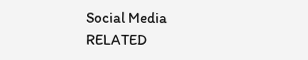Social Media
RELATED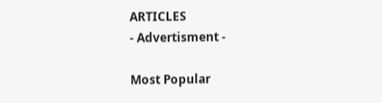ARTICLES
- Advertisment -

Most Popular